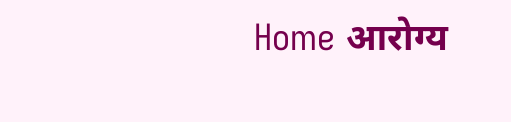Home आरोग्य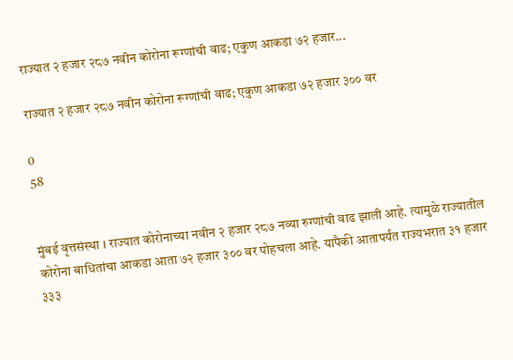राज्यात २ हजार २८७ नवीन कोरोना रूग्णांची वाढ; एकुण आकडा ७२ हजार...

राज्यात २ हजार २८७ नवीन कोरोना रूग्णांची वाढ; एकुण आकडा ७२ हजार ३०० वर

0
58


मुंबई वृत्तसंस्था । राज्यात कोरोनाच्या नवीन २ हजार २८७ नव्या रुग्णांची वाढ झाली आहे. त्यामुळे राज्यातील कोरोना बाधितांचा आकडा आता ७२ हजार ३०० वर पोहचला आहे. यापैकी आतापर्यंत राज्यभरात ३१ हजार ३३३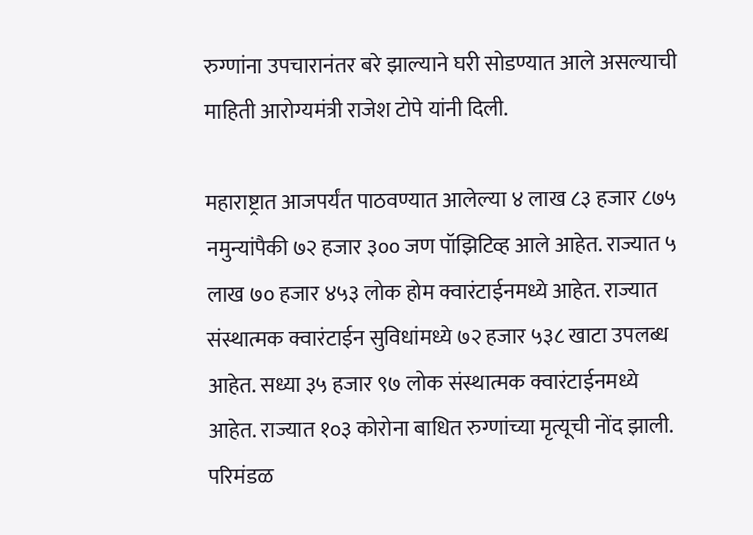रुग्णांना उपचारानंतर बरे झाल्याने घरी सोडण्यात आले असल्याची माहिती आरोग्यमंत्री राजेश टोपे यांनी दिली.

महाराष्ट्रात आजपर्यंत पाठवण्यात आलेल्या ४ लाख ८३ हजार ८७५ नमुन्यांपैकी ७२ हजार ३०० जण पॉझिटिव्ह आले आहेत. राज्यात ५ लाख ७० हजार ४५३ लोक होम क्वारंटाईनमध्ये आहेत. राज्यात संस्थात्मक क्वारंटाईन सुविधांमध्ये ७२ हजार ५३८ खाटा उपलब्ध आहेत. सध्या ३५ हजार ९७ लोक संस्थात्मक क्वारंटाईनमध्ये आहेत. राज्यात १०३ कोरोना बाधित रुग्णांच्या मृत्यूची नोंद झाली. परिमंडळ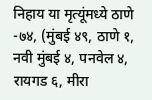निहाय या मृत्यूंमध्ये ठाणे -७४, (मुंबई ४९, ठाणे १, नवी मुंबई ४, पनवेल ४, रायगड ६, मीरा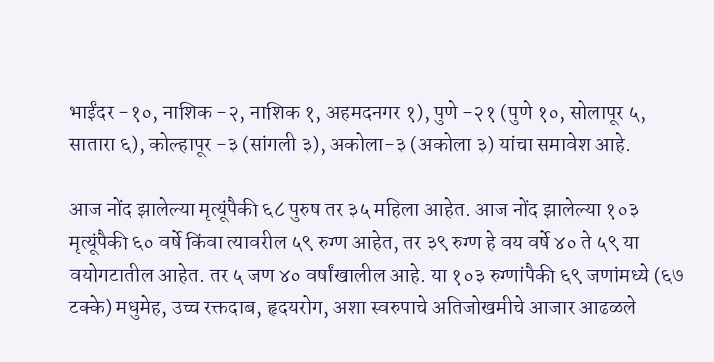भाईंदर -१०, नाशिक -२, नाशिक १, अहमदनगर १), पुणे -२१ (पुणे १०, सोलापूर ५, सातारा ६), कोल्हापूर -३ (सांगली ३), अकोला-३ (अकोला ३) यांचा समावेश आहे.

आज नोंद झालेल्या मृत्यूंपैकी ६८ पुरुष तर ३५ महिला आहेत. आज नोंद झालेल्या १०३ मृत्यूंपैकी ६० वर्षे किंवा त्यावरील ५९ रुग्ण आहेत, तर ३९ रुग्ण हे वय वर्षे ४० ते ५९ या वयोगटातील आहेत. तर ५ जण ४० वर्षांखालील आहे. या १०३ रुग्णांपैकी ६९ जणांमध्ये (६७ टक्के) मधुमेह, उच्च रक्तदाब, हृदयरोग, अशा स्वरुपाचे अतिजोखमीचे आजार आढळले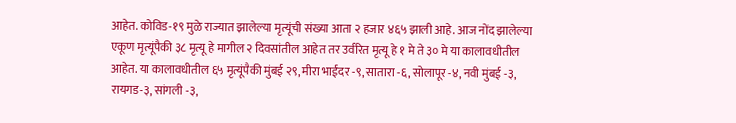आहेत. कोविड-१९ मुळे राज्यात झालेल्या मृत्यूंची संख्या आता २ हजार ४६५ झाली आहे. आज नोंद झालेल्या एकूण मृत्यूंपैकी ३८ मृत्यू हे मागील २ दिवसांतील आहेत तर उर्वरित मृत्यू हे १ मे ते ३० मे या कालावधीतील आहेत. या कालावधीतील ६५ मृत्यूंपैकी मुंबई २९, मीरा भाईंदर -९, सातारा -६, सोलापूर -४, नवी मुंबई -३, रायगड-३, सांगली -३,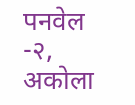पनवेल -२, अकोला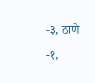-३, ठाणे -१,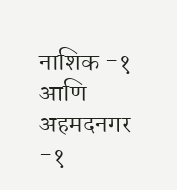नाशिक -१ आणि अहमदनगर -१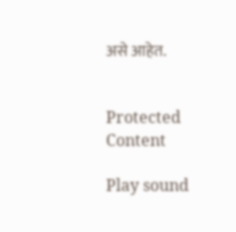असे आहेत.


Protected Content

Play sound